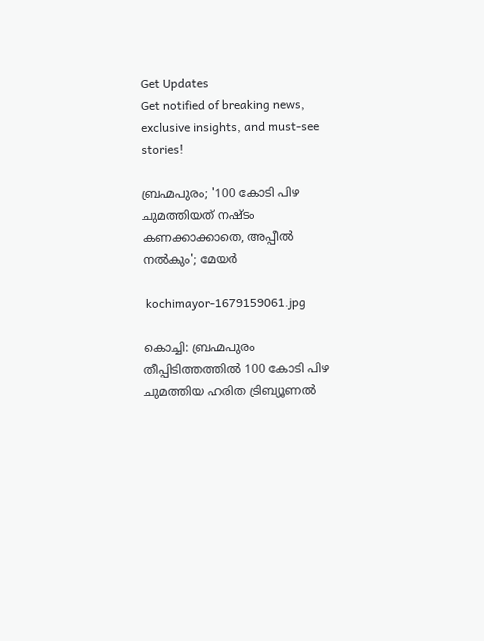Get Updates
Get notified of breaking news, exclusive insights, and must-see stories!

ബ്രഹ്മപുരം; '100 കോടി പിഴ ചുമത്തിയത് നഷ്ടം കണക്കാക്കാതെ, അപ്പീൽ നൽകും'; മേയർ

 kochimayor-1679159061.jpg

കൊച്ചി: ബ്രഹ്മപുരം തീപ്പിടിത്തത്തില്‍ 100 കോടി പിഴ ചുമത്തിയ ഹരിത ട്രിബ്യൂണല്‍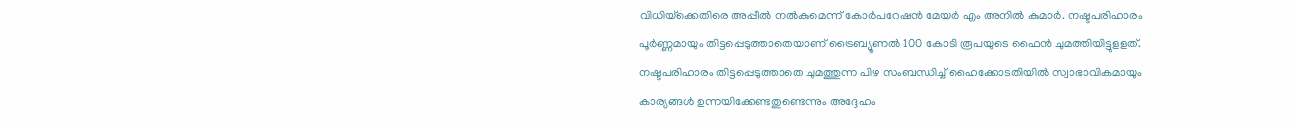വിധിയ്‌ക്കെതിരെ അപ്പീല്‍ നല്‍കുമെന്ന് കോർപറേഷൻ മേയർ എം അനിൽ കുമാർ. നഷ്ടപരിഹാരം പൂര്‍ണ്ണമായും തിട്ടപ്പെടുത്താതെയാണ് ട്രൈബ്യൂണല്‍ 100 കോടി രൂപയുടെ ഫൈന്‍ ചുമത്തിയിട്ടുളളത്. നഷ്ടപരിഹാരം തിട്ടപ്പെടുത്താതെ ചുമത്തുന്ന പിഴ സംബന്ധിച്ച് ഹൈക്കോടതിയില്‍ സ്വാഭാവികമായും കാര്യങ്ങള്‍ ഉന്നയിക്കേണ്ടതുണ്ടെന്നും അദ്ദേഹം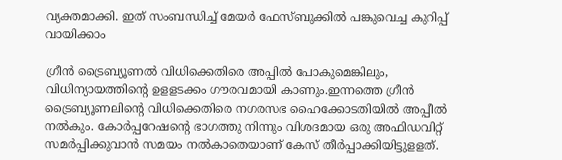വ്യക്തമാക്കി. ഇത് സംബന്ധിച്ച് മേയർ ഫേസ്ബുക്കിൽ പങ്കുവെച്ച കുറിപ്പ് വായിക്കാം

ഗ്രീന്‍ ട്രൈബ്യൂണല്‍ വിധിക്കെതിരെ അപ്പില്‍ പോകുമെങ്കിലും, വിധിന്യായത്തിന്‍റെ ഉളളടക്കം ഗൗരവമായി കാണും.ഇന്നത്തെ ഗ്രീന്‍ ട്രൈബ്യൂണലിന്‍റെ വിധിക്കെതിരെ നഗരസഭ ഹൈക്കോടതിയില്‍ അപ്പീല്‍ നല്‍കും. കോര്‍പ്പറേഷന്‍റെ ഭാഗത്തു നിന്നും വിശദമായ ഒരു അഫിഡവിറ്റ് സമര്‍പ്പിക്കുവാന്‍ സമയം നല്‍കാതെയാണ് കേസ് തീര്‍പ്പാക്കിയിട്ടുളളത്.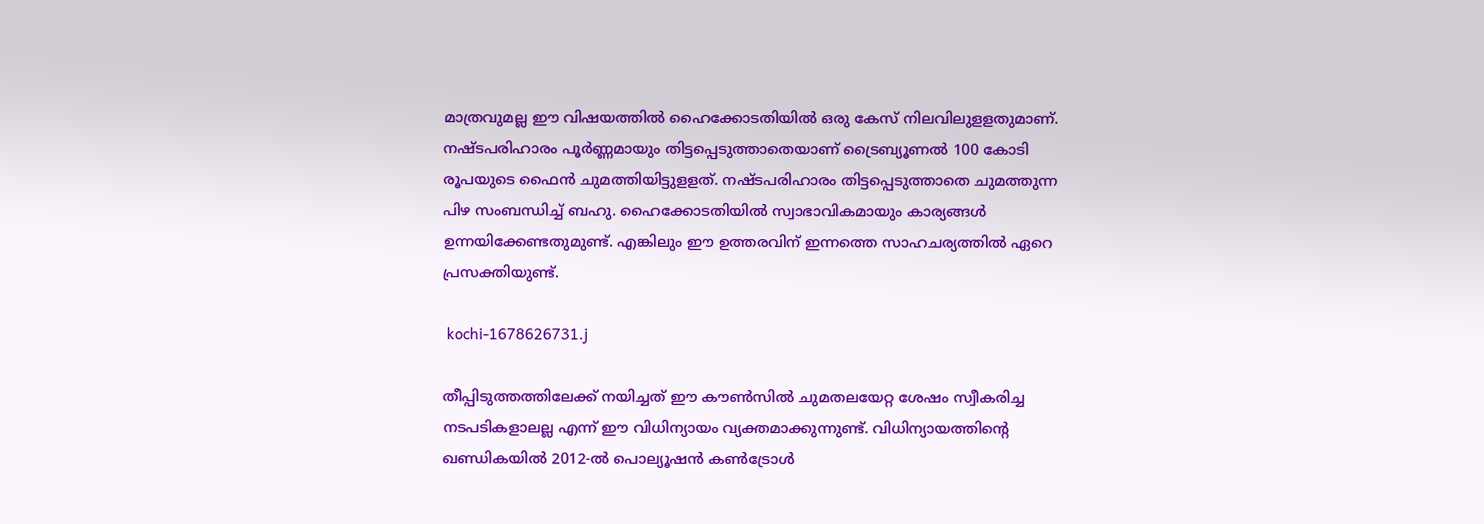മാത്രവുമല്ല ഈ വിഷയത്തില്‍ ഹൈക്കോടതിയില്‍ ഒരു കേസ് നിലവിലുളളതുമാണ്. നഷ്ടപരിഹാരം പൂര്‍ണ്ണമായും തിട്ടപ്പെടുത്താതെയാണ് ട്രൈബ്യൂണല്‍ 100 കോടി രൂപയുടെ ഫൈന്‍ ചുമത്തിയിട്ടുളളത്. നഷ്ടപരിഹാരം തിട്ടപ്പെടുത്താതെ ചുമത്തുന്ന പിഴ സംബന്ധിച്ച് ബഹു. ഹൈക്കോടതിയില്‍ സ്വാഭാവികമായും കാര്യങ്ങള്‍ ഉന്നയിക്കേണ്ടതുമുണ്ട്. എങ്കിലും ഈ ഉത്തരവിന് ഇന്നത്തെ സാഹചര്യത്തില്‍ ഏറെ പ്രസക്തിയുണ്ട്.

 kochi-1678626731.j

തീപ്പിടുത്തത്തിലേക്ക് നയിച്ചത് ഈ കൗണ്‍സില്‍ ചുമതലയേറ്റ ശേഷം സ്വീകരിച്ച നടപടികളാലല്ല എന്ന് ഈ വിധിന്യായം വ്യക്തമാക്കുന്നുണ്ട്. വിധിന്യായത്തിന്‍റെ ഖണ്ഡികയില്‍ 2012-ല്‍ പൊല്യൂഷന്‍ കണ്‍ട്രോള്‍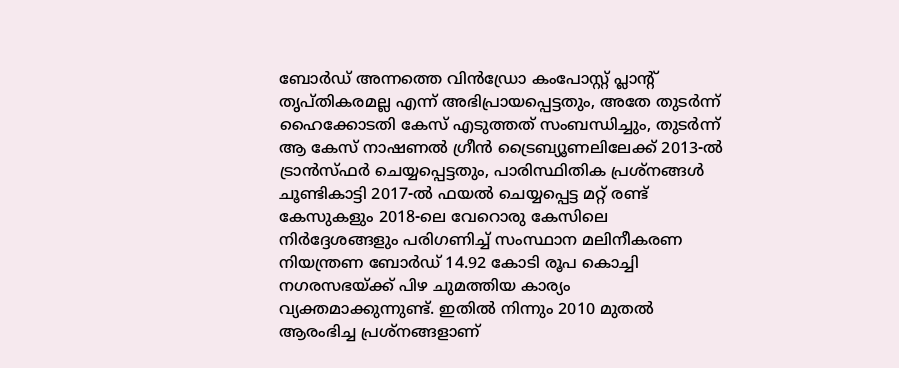ബോര്‍ഡ് അന്നത്തെ വിന്‍ഡ്രോ കംപോസ്റ്റ് പ്ലാന്‍റ് തൃപ്തികരമല്ല എന്ന് അഭിപ്രായപ്പെട്ടതും, അതേ തുടര്‍ന്ന് ഹൈക്കോടതി കേസ് എടുത്തത് സംബന്ധിച്ചും, തുടര്‍ന്ന് ആ കേസ് നാഷണല്‍ ഗ്രീന്‍ ട്രൈബ്യൂണലിലേക്ക് 2013-ല്‍ ട്രാന്‍സ്ഫര്‍ ചെയ്യപ്പെട്ടതും, പാരിസ്ഥിതിക പ്രശ്നങ്ങള്‍ ചൂണ്ടികാട്ടി 2017-ല്‍ ഫയല്‍ ചെയ്യപ്പെട്ട മറ്റ് രണ്ട് കേസുകളും 2018-ലെ വേറൊരു കേസിലെ നിര്‍ദ്ദേശങ്ങളും പരിഗണിച്ച് സംസ്ഥാന മലിനീകരണ നിയന്ത്രണ ബോര്‍ഡ് 14.92 കോടി രൂപ കൊച്ചി നഗരസഭയ്ക്ക് പിഴ ചുമത്തിയ കാര്യം വ്യക്തമാക്കുന്നുണ്ട്. ഇതില്‍ നിന്നും 2010 മുതല്‍ ആരംഭിച്ച പ്രശ്നങ്ങളാണ്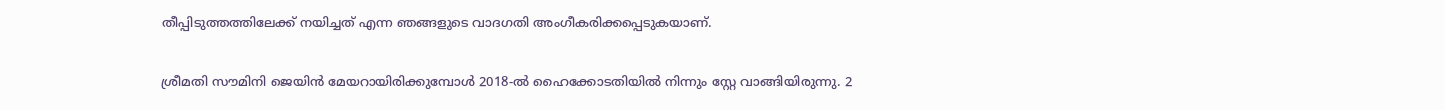തീപ്പിടുത്തത്തിലേക്ക് നയിച്ചത് എന്ന ഞങ്ങളുടെ വാദഗതി അംഗീകരിക്കപ്പെടുകയാണ്.

ശ്രീമതി സൗമിനി ജെയിന്‍ മേയറായിരിക്കുമ്പോള്‍ 2018-ല്‍ ഹൈക്കോടതിയില്‍ നിന്നും സ്റ്റേ വാങ്ങിയിരുന്നു. 2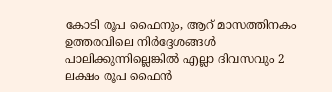കോടി രൂപ ഫൈനും, ആറ് മാസത്തിനകം ഉത്തരവിലെ നിര്‍ദ്ദേശങ്ങള്‍ പാലിക്കുന്നില്ലെങ്കില്‍ എല്ലാ ദിവസവും 2 ലക്ഷം രൂപ ഫൈന്‍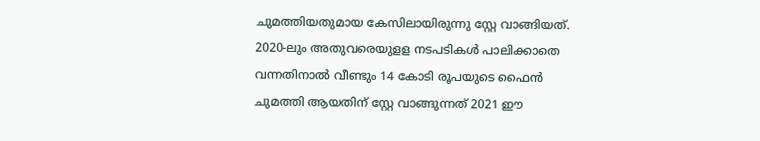ചുമത്തിയതുമായ കേസിലായിരുന്നു സ്റ്റേ വാങ്ങിയത്. 2020-ലും അതുവരെയുളള നടപടികള്‍ പാലിക്കാതെ വന്നതിനാല്‍ വീണ്ടും 14 കോടി രൂപയുടെ ഫൈന്‍ ചുമത്തി ആയതിന് സ്റ്റേ വാങ്ങുന്നത് 2021 ഈ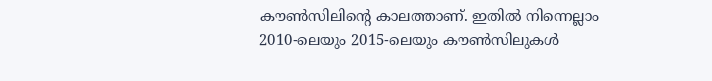കൗണ്‍സിലിന്‍റെ കാലത്താണ്. ഇതില്‍ നിന്നെല്ലാം 2010-ലെയും 2015-ലെയും കൗണ്‍സിലുകള്‍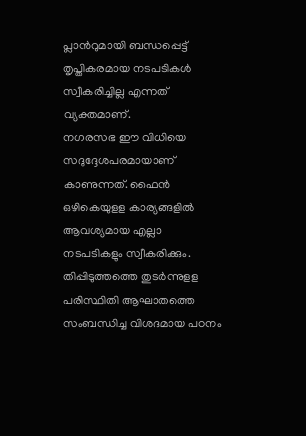പ്ലാന്‍റുമായി ബന്ധപ്പെട്ട് തൃപ്തികരമായ നടപടികള്‍ സ്വീകരിച്ചില്ല എന്നത് വ്യക്തമാണ്.
നഗരസഭ ഈ വിധിയെ സദുദ്ദേശപരമായാണ് കാണുന്നത്. ഫൈന്‍ ഒഴികെയുളള കാര്യങ്ങളില്‍ ആവശ്യമായ എല്ലാ നടപടികളും സ്വീകരിക്കും. തിപ്പിടുത്തത്തെ തുടര്‍ന്നുളള പരിസ്ഥിതി ആഘാതത്തെ സംബന്ധിച്ച വിശദമായ പഠനം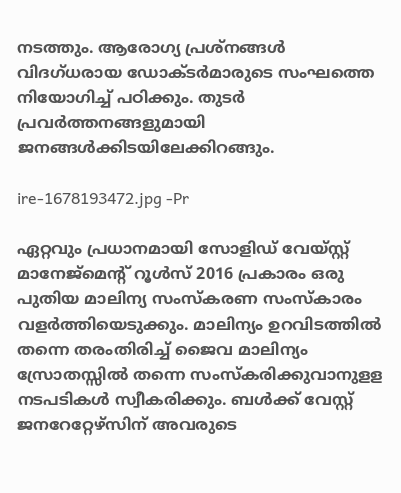നടത്തും. ആരോഗ്യ പ്രശ്നങ്ങള്‍ വിദഗ്ധരായ ഡോക്ടര്‍മാരുടെ സംഘത്തെ നിയോഗിച്ച് പഠിക്കും. തുടര്‍ പ്രവര്‍ത്തനങ്ങളുമായി ജനങ്ങള്‍ക്കിടയിലേക്കിറങ്ങും.

ire-1678193472.jpg -Pr

ഏറ്റവും പ്രധാനമായി സോളിഡ് വേയ്സ്റ്റ് മാനേജ്മെന്‍റ് റൂള്‍സ് 2016 പ്രകാരം ഒരു പുതിയ മാലിന്യ സംസ്കരണ സംസ്കാരം വളര്‍ത്തിയെടുക്കും. മാലിന്യം ഉറവിടത്തില്‍ തന്നെ തരംതിരിച്ച് ജൈവ മാലിന്യം സ്രോതസ്സില്‍ തന്നെ സംസ്കരിക്കുവാനുളള നടപടികള്‍ സ്വീകരിക്കും. ബള്‍ക്ക് വേസ്റ്റ് ജനറേറ്റേഴ്സിന് അവരുടെ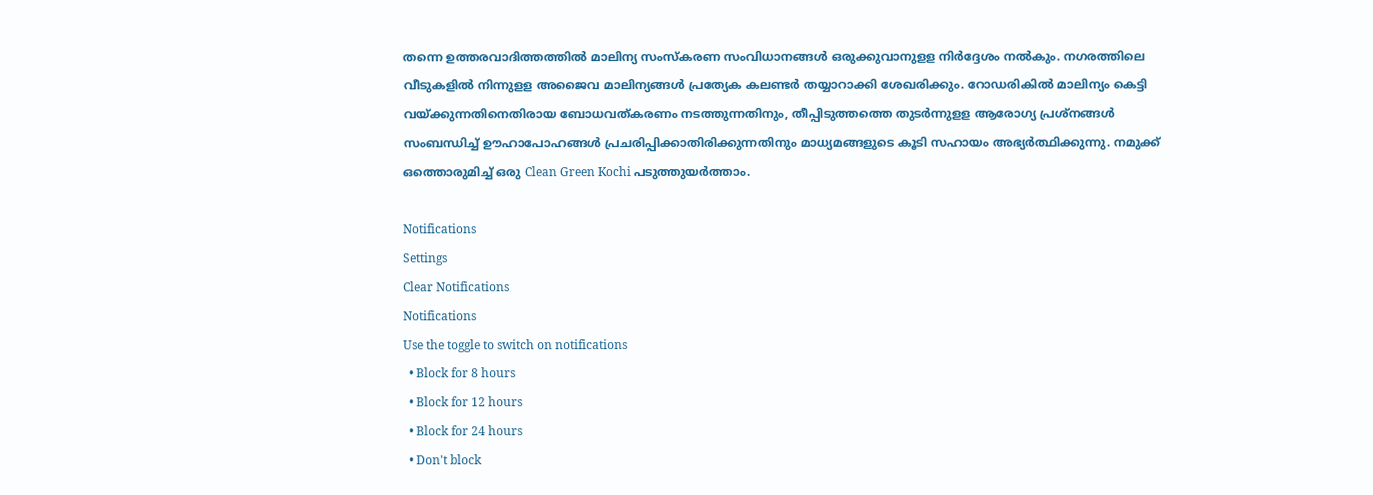തന്നെ ഉത്തരവാദിത്തത്തില്‍ മാലിന്യ സംസ്കരണ സംവിധാനങ്ങള്‍ ഒരുക്കുവാനുളള നിര്‍ദ്ദേശം നല്‍കും. നഗരത്തിലെ വീടുകളില്‍ നിന്നുളള അജൈവ മാലിന്യങ്ങള്‍ പ്രത്യേക കലണ്ടര്‍ തയ്യാറാക്കി ശേഖരിക്കും. റോഡരികില്‍ മാലിന്യം കെട്ടി വയ്ക്കുന്നതിനെതിരായ ബോധവത്കരണം നടത്തുന്നതിനും, തീപ്പിടുത്തത്തെ തുടര്‍ന്നുളള ആരോഗ്യ പ്രശ്നങ്ങള്‍ സംബന്ധിച്ച് ഊഹാപോഹങ്ങള്‍ പ്രചരിപ്പിക്കാതിരിക്കുന്നതിനും മാധ്യമങ്ങളുടെ കൂടി സഹായം അഭ്യര്‍ത്ഥിക്കുന്നു. നമുക്ക് ഒത്തൊരുമിച്ച് ഒരു Clean Green Kochi പടുത്തുയർത്താം.

Notifications
Settings
Clear Notifications
Notifications
Use the toggle to switch on notifications
  • Block for 8 hours
  • Block for 12 hours
  • Block for 24 hours
  • Don't block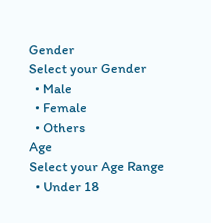Gender
Select your Gender
  • Male
  • Female
  • Others
Age
Select your Age Range
  • Under 18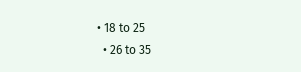• 18 to 25
  • 26 to 35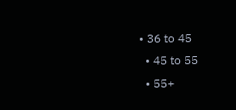• 36 to 45
  • 45 to 55
  • 55+